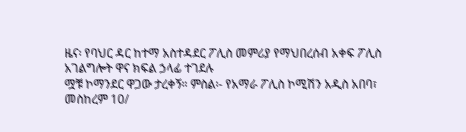ዜና፡ የባህር ዳር ከተማ አስተዳደር ፖሊስ መምሪያ የማህበረሰብ አቀፍ ፖሊስ አገልግሎት ዋና ክፍል ኃላፊ ተገደሉ
ሟቹ ኮማንደር ዋጋው ታረቀኝ። ምስል፡- የአማራ ፖሊስ ኮሚሽን አዲስ አበባ፣ መስከረም 10/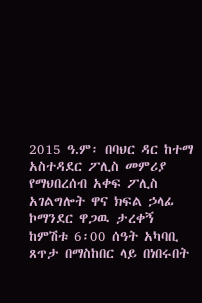2015 ዓ.ም፡ በባህር ዳር ከተማ አስተዳደር ፖሊስ መምሪያ የማህበረሰብ አቀፍ ፖሊስ አገልግሎት ዋና ክፍል ኃላፊ ኮማንደር ዋጋዉ ታረቀኝ ከምሽቱ 6፡00 ሰዓት አካባቢ ጸጥታ በማስከበር ላይ በነበሩበት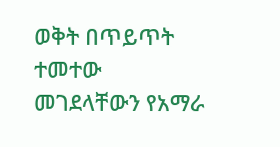ወቅት በጥይጥት ተመተው መገደላቸውን የአማራ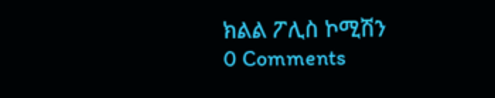ክልል ፖሊስ ኮሚሽን
0 Comments